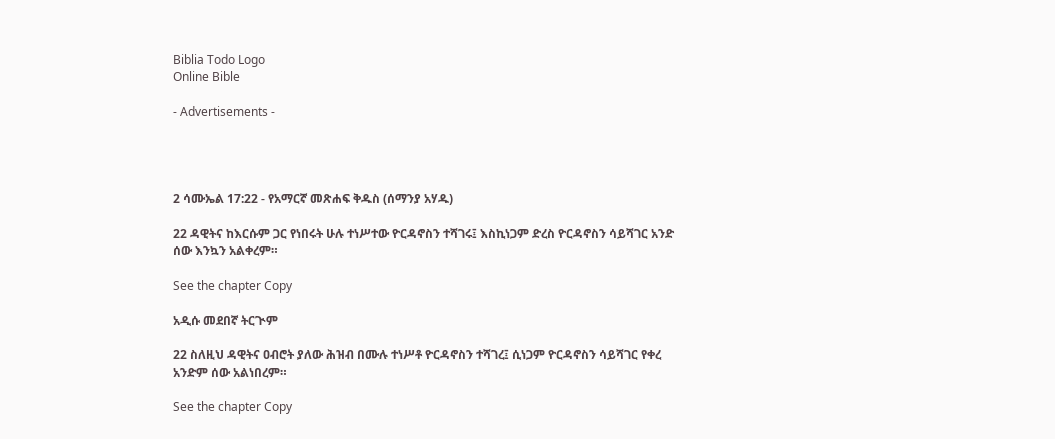Biblia Todo Logo
Online Bible

- Advertisements -




2 ሳሙኤል 17:22 - የአማርኛ መጽሐፍ ቅዱስ (ሰማንያ አሃዱ)

22 ዳዊትና ከእርሱም ጋር የነበሩት ሁሉ ተነሥተው ዮርዳኖስን ተሻገሩ፤ እስኪነጋም ድረስ ዮርዳኖስን ሳይሻገር አንድ ሰው እንኳን አልቀረም።

See the chapter Copy

አዲሱ መደበኛ ትርጒም

22 ስለዚህ ዳዊትና ዐብሮት ያለው ሕዝብ በሙሉ ተነሥቶ ዮርዳኖስን ተሻገረ፤ ሲነጋም ዮርዳኖስን ሳይሻገር የቀረ አንድም ሰው አልነበረም።

See the chapter Copy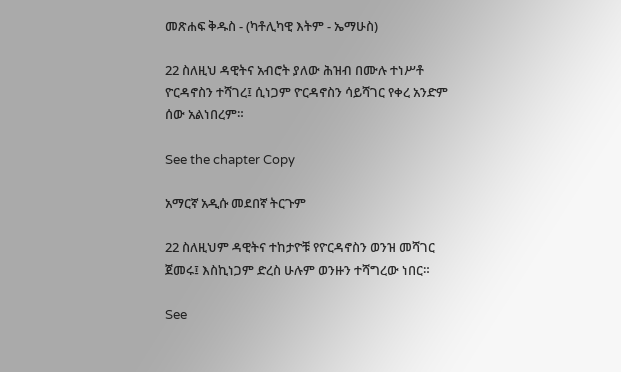መጽሐፍ ቅዱስ - (ካቶሊካዊ እትም - ኤማሁስ)

22 ስለዚህ ዳዊትና አብሮት ያለው ሕዝብ በሙሉ ተነሥቶ ዮርዳኖስን ተሻገረ፤ ሲነጋም ዮርዳኖስን ሳይሻገር የቀረ አንድም ሰው አልነበረም።

See the chapter Copy

አማርኛ አዲሱ መደበኛ ትርጉም

22 ስለዚህም ዳዊትና ተከታዮቹ የዮርዳኖስን ወንዝ መሻገር ጀመሩ፤ እስኪነጋም ድረስ ሁሉም ወንዙን ተሻግረው ነበር።

See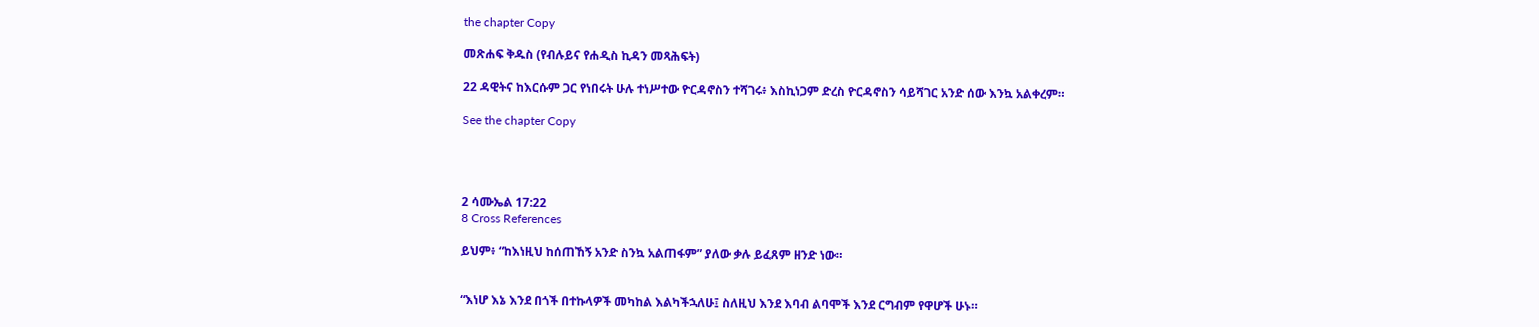the chapter Copy

መጽሐፍ ቅዱስ (የብሉይና የሐዲስ ኪዳን መጻሕፍት)

22 ዳዊትና ከእርሱም ጋር የነበሩት ሁሉ ተነሥተው ዮርዳኖስን ተሻገሩ፥ እስኪነጋም ድረስ ዮርዳኖስን ሳይሻገር አንድ ሰው እንኳ አልቀረም።

See the chapter Copy




2 ሳሙኤል 17:22
8 Cross References

ይህም፥ “ከእነዚህ ከሰጠኸኝ አንድ ስንኳ አልጠፋም” ያለው ቃሉ ይፈጸም ዘንድ ነው።


“እነሆ እኔ እንደ በጎች በተኩላዎች መካከል እልካችኋለሁ፤ ስለዚህ እንደ እባብ ልባሞች እንደ ርግብም የዋሆች ሁኑ።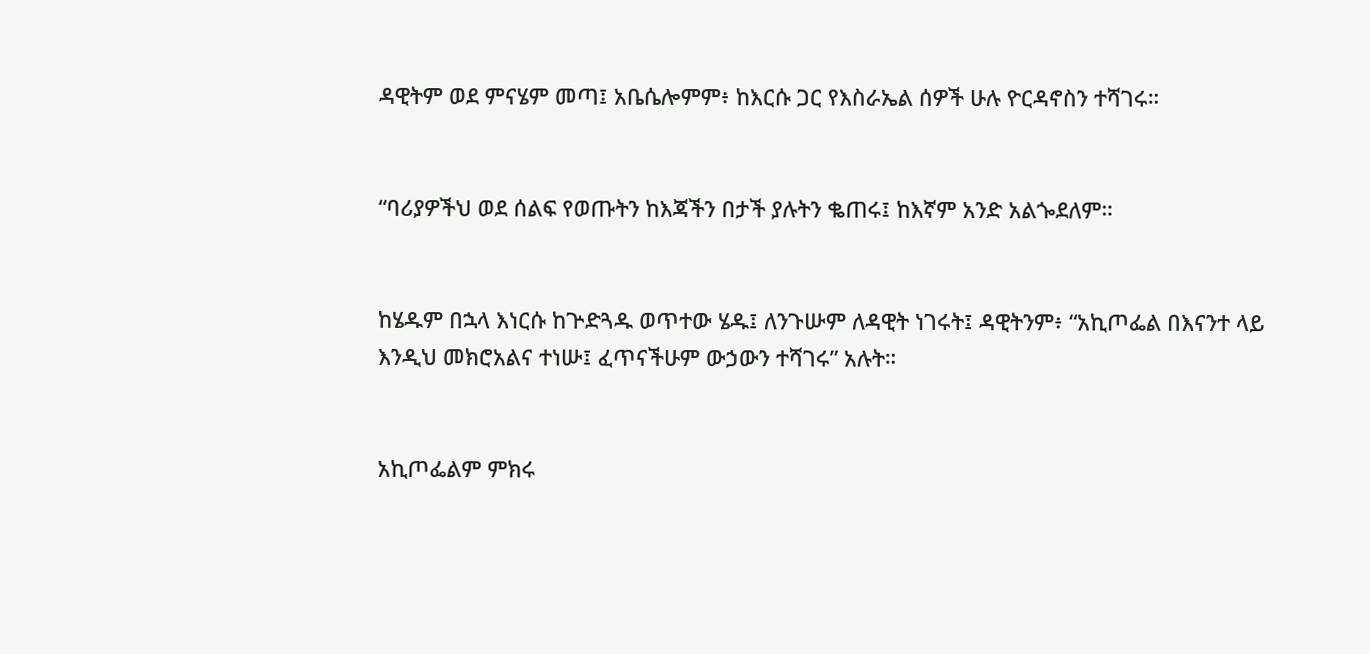ዳዊትም ወደ ምናሄም መጣ፤ አቤሴሎምም፥ ከእርሱ ጋር የእስራኤል ሰዎች ሁሉ ዮርዳኖስን ተሻገሩ።


“ባሪያዎችህ ወደ ሰልፍ የወጡትን ከእጃችን በታች ያሉትን ቈጠሩ፤ ከእኛም አንድ አልጐደለም።


ከሄዱም በኋላ እነርሱ ከጕድጓዱ ወጥተው ሄዱ፤ ለንጉሡም ለዳዊት ነገሩት፤ ዳዊትንም፥ “አኪጦፌል በእናንተ ላይ እንዲህ መክሮአልና ተነሡ፤ ፈጥናችሁም ውኃውን ተሻገሩ” አሉት።


አኪጦፌልም ምክሩ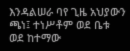እንዳልሠራ ባየ ጊዜ አህያውን ጫነ፤ ተነሥቶም ወደ ቤቱ ወደ ከተማው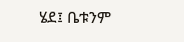ሄደ፤ ቤቱንም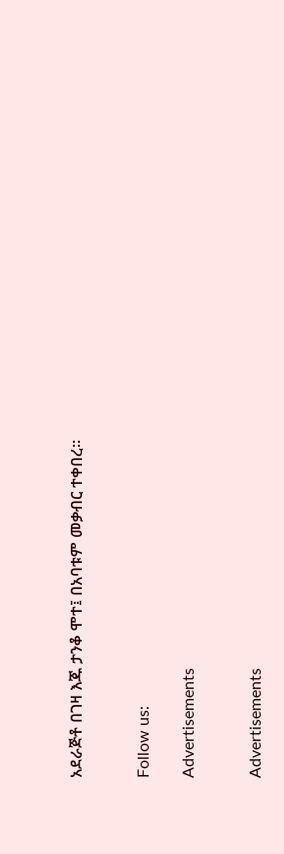አደራጅቶ በገዛ እጁ ታንቆ ሞተ፤ በአባቱም መቃብር ተቀበረ።


Follow us:

Advertisements


Advertisements